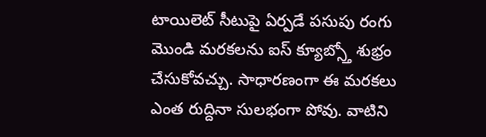టాయిలెట్ సీటుపై ఏర్పడే పసుపు రంగు మొండి మరకలను ఐస్ క్యూబ్స్తో శుభ్రం చేసుకోవచ్చు. సాధారణంగా ఈ మరకలు ఎంత రుద్దినా సులభంగా పోవు. వాటిని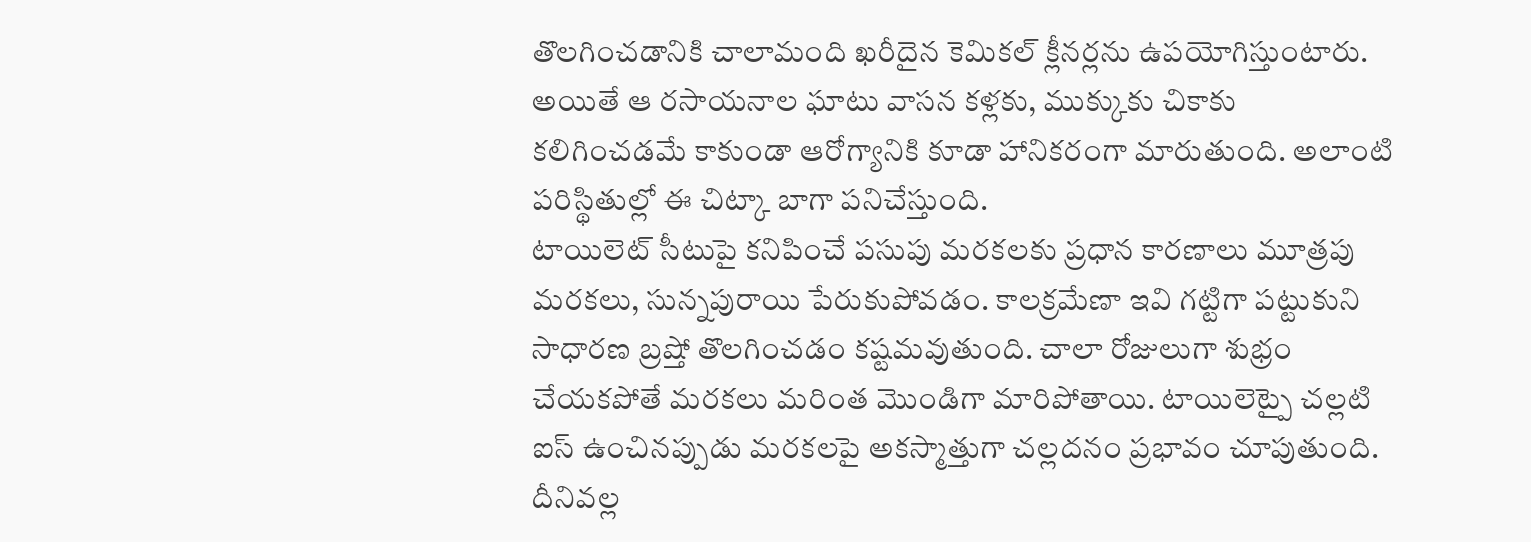తొలగించడానికి చాలామంది ఖరీదైన కెమికల్ క్లీనర్లను ఉపయోగిస్తుంటారు. అయితే ఆ రసాయనాల ఘాటు వాసన కళ్లకు, ముక్కుకు చికాకు కలిగించడమే కాకుండా ఆరోగ్యానికి కూడా హానికరంగా మారుతుంది. అలాంటి పరిస్థితుల్లో ఈ చిట్కా బాగా పనిచేస్తుంది.
టాయిలెట్ సీటుపై కనిపించే పసుపు మరకలకు ప్రధాన కారణాలు మూత్రపు మరకలు, సున్నపురాయి పేరుకుపోవడం. కాలక్రమేణా ఇవి గట్టిగా పట్టుకుని సాధారణ బ్రష్తో తొలగించడం కష్టమవుతుంది. చాలా రోజులుగా శుభ్రం చేయకపోతే మరకలు మరింత మొండిగా మారిపోతాయి. టాయిలెట్పై చల్లటి ఐస్ ఉంచినప్పుడు మరకలపై అకస్మాత్తుగా చల్లదనం ప్రభావం చూపుతుంది. దీనివల్ల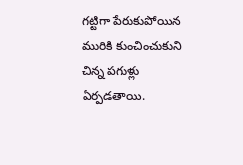గట్టిగా పేరుకుపోయిన మురికి కుంచించుకుని చిన్న పగుళ్లు ఏర్పడతాయి.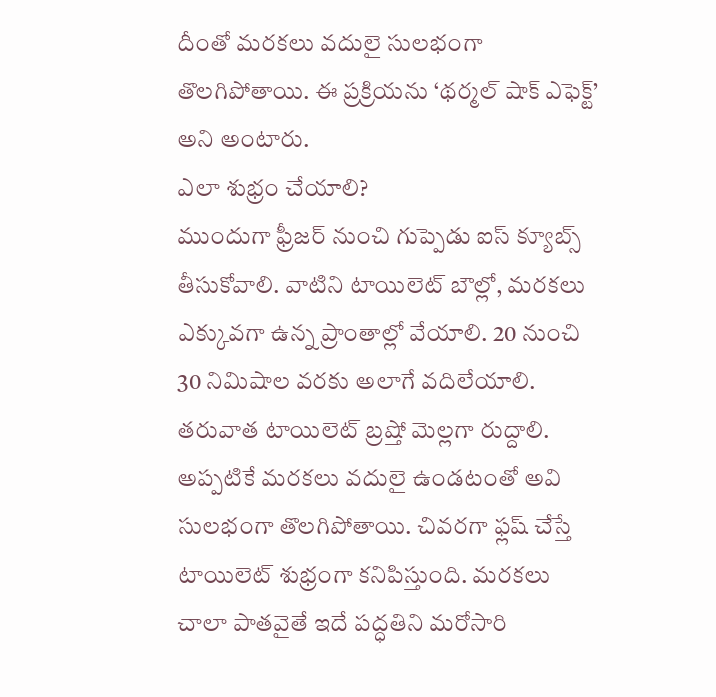దీంతో మరకలు వదులై సులభంగా తొలగిపోతాయి. ఈ ప్రక్రియను ‘థర్మల్ షాక్ ఎఫెక్ట్’ అని అంటారు.
ఎలా శుభ్రం చేయాలి?
ముందుగా ఫ్రీజర్ నుంచి గుప్పెడు ఐస్ క్యూబ్స్ తీసుకోవాలి. వాటిని టాయిలెట్ బౌల్లో, మరకలు ఎక్కువగా ఉన్న ప్రాంతాల్లో వేయాలి. 20 నుంచి 30 నిమిషాల వరకు అలాగే వదిలేయాలి. తరువాత టాయిలెట్ బ్రష్తో మెల్లగా రుద్దాలి. అప్పటికే మరకలు వదులై ఉండటంతో అవి సులభంగా తొలగిపోతాయి. చివరగా ఫ్లష్ చేస్తే టాయిలెట్ శుభ్రంగా కనిపిస్తుంది. మరకలు చాలా పాతవైతే ఇదే పద్ధతిని మరోసారి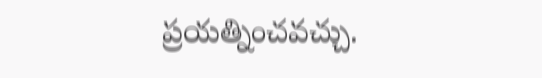ప్రయత్నించవచ్చు.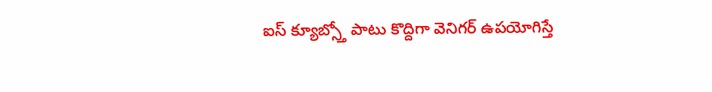ఐస్ క్యూబ్స్తో పాటు కొద్దిగా వెనిగర్ ఉపయోగిస్తే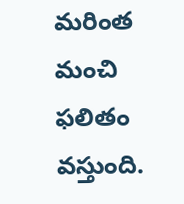మరింత మంచి ఫలితం వస్తుంది.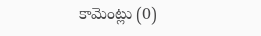కామెంట్లు (0)